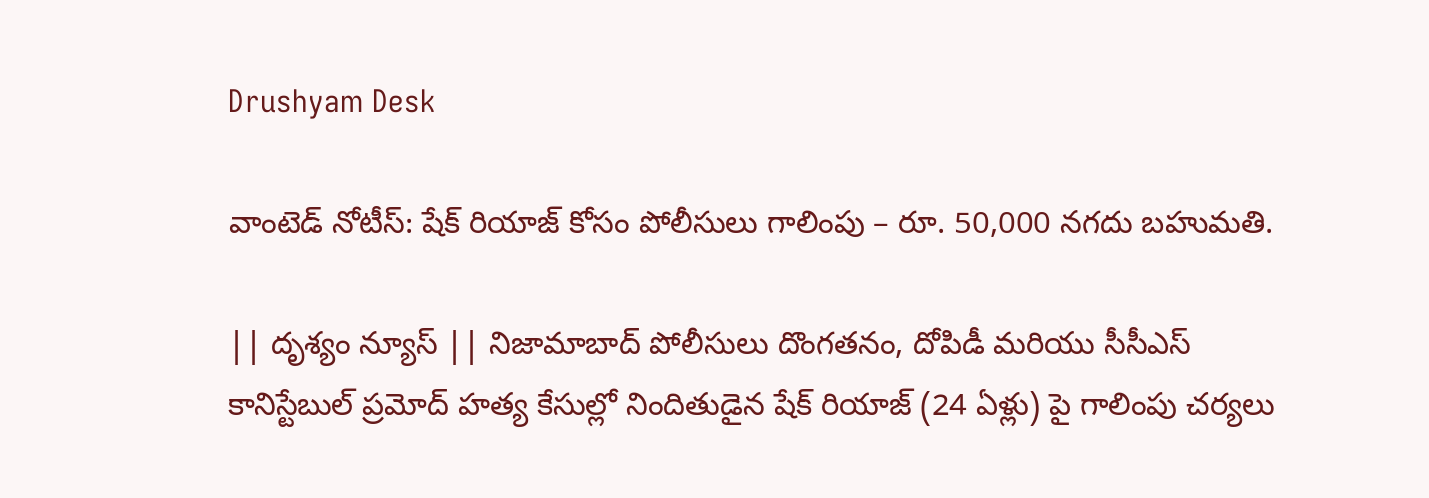Drushyam Desk

వాంటెడ్ నోటీస్: షేక్ రియాజ్‌ కోసం పోలీసులు గాలింపు – రూ. 50,000 నగదు బహుమతి.

|| దృశ్యం న్యూస్ || నిజామాబాద్ పోలీసులు దొంగతనం, దోపిడీ మరియు సీసీఎస్ కానిస్టేబుల్ ప్రమోద్ హత్య కేసుల్లో నిందితుడైన షేక్ రియాజ్ (24 ఏళ్లు) పై గాలింపు చర్యలు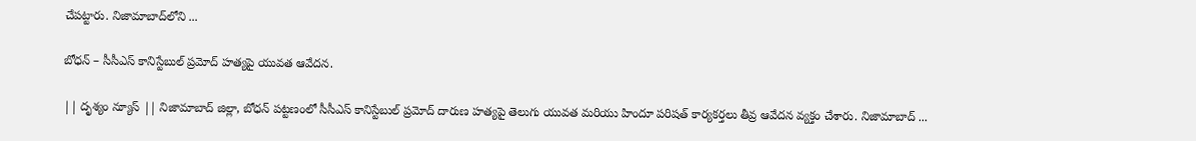చేపట్టారు. నిజామాబాద్‌లోని ...

బోధన్ – సీసీఎస్ కానిస్టేబుల్ ప్రమోద్ హత్యపై యువత ఆవేదన.

|| దృశ్యం న్యూస్ || నిజామాబాద్ జిల్లా, బోధన్ పట్టణంలో సీసీఎస్ కానిస్టేబుల్ ప్రమోద్ దారుణ హత్యపై తెలుగు యువత మరియు హిందూ పరిషత్ కార్యకర్తలు తీవ్ర ఆవేదన వ్యక్తం చేశారు. నిజామాబాద్ ...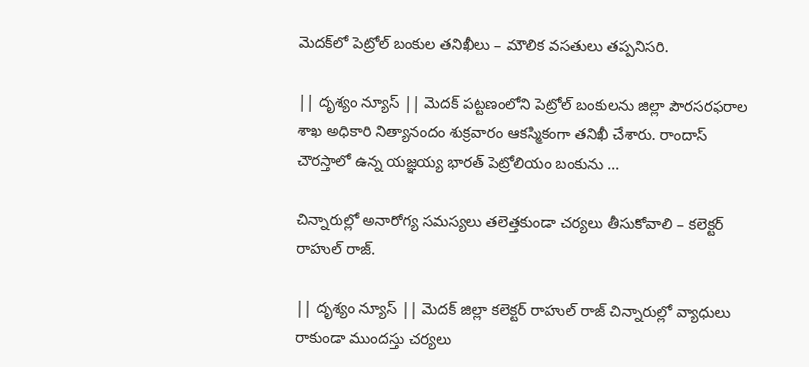మెదక్‌లో పెట్రోల్ బంకుల తనిఖీలు – మౌలిక వసతులు తప్పనిసరి.

|| దృశ్యం న్యూస్ || మెదక్ పట్టణంలోని పెట్రోల్ బంకులను జిల్లా పౌరసరఫరాల శాఖ అధికారి నిత్యానందం శుక్రవారం ఆకస్మికంగా తనిఖీ చేశారు. రాందాస్ చౌరస్తాలో ఉన్న యజ్ఞయ్య భారత్ పెట్రోలియం బంకును ...

చిన్నారుల్లో అనారోగ్య సమస్యలు తలెత్తకుండా చర్యలు తీసుకోవాలి – కలెక్టర్ రాహుల్ రాజ్.

|| దృశ్యం న్యూస్ || మెదక్ జిల్లా కలెక్టర్ రాహుల్ రాజ్ చిన్నారుల్లో వ్యాధులు రాకుండా ముందస్తు చర్యలు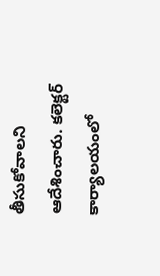తీసుకోవాలని ఆదేశించారు. కలెక్టర్ కార్యాలయంలో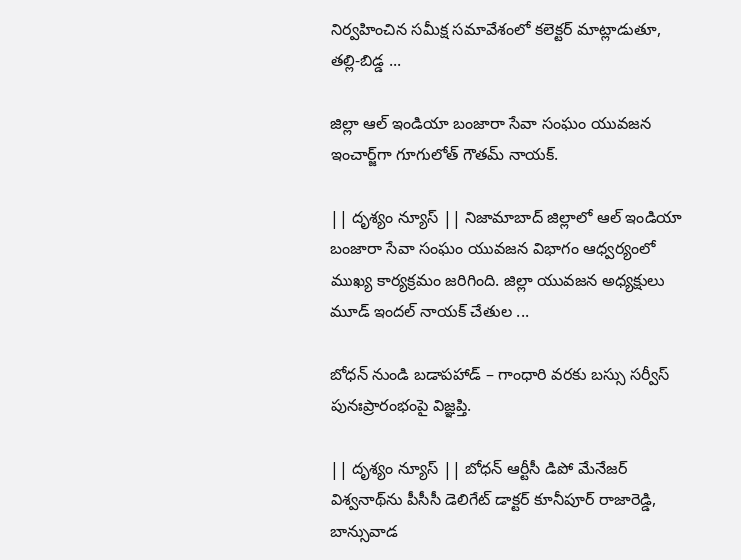నిర్వహించిన సమీక్ష సమావేశంలో కలెక్టర్ మాట్లాడుతూ, తల్లి-బిడ్డ ...

జిల్లా ఆల్ ఇండియా బంజారా సేవా సంఘం యువజన ఇంచార్జ్‌గా గూగులోత్ గౌతమ్ నాయక్.

|| దృశ్యం న్యూస్ || నిజామాబాద్ జిల్లాలో ఆల్ ఇండియా బంజారా సేవా సంఘం యువజన విభాగం ఆధ్వర్యంలో ముఖ్య కార్యక్రమం జరిగింది. జిల్లా యువజన అధ్యక్షులు మూడ్ ఇందల్ నాయక్ చేతుల ...

బోధన్ నుండి బడాపహాడ్ – గాంధారి వరకు బస్సు సర్వీస్ పునఃప్రారంభంపై విజ్ఞప్తి.

|| దృశ్యం న్యూస్ || బోధన్ ఆర్టీసీ డిపో మేనేజర్ విశ్వనాథ్‌ను పీసీసీ డెలిగేట్ డాక్టర్ కూనీపూర్ రాజారెడ్డి, బాన్సువాడ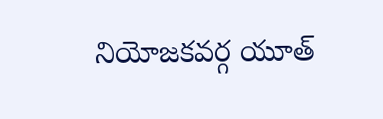నియోజకవర్గ యూత్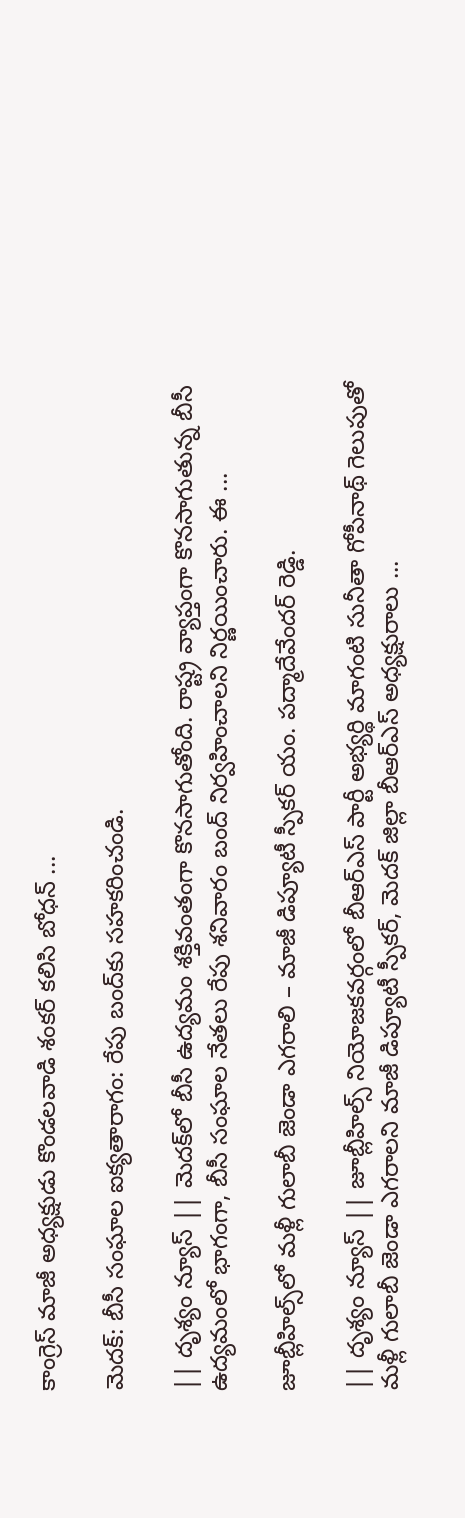కాంగ్రెస్ మాజీ అధ్యక్షుడు కొండలవాడి శంకర్ కలిసి బోధన్ ...

మెదక్: బీసీ సంఘాల ఐక్యతారాగం: రేపు బంద్‌కు సహకరించండి.

|| దృశ్యం న్యూస్ || మెదక్‌లో బీసీ ఉద్యమం శక్తివంతంగా కొనసాగుతోంది. రాష్ట్ర వ్యాప్తంగా కొనసాగుతున్న బీసీ ఉద్యమంలో భాగంగా, బీసీ సంఘాల నేతలు రేపు శనివారం బంద్ నిర్వహించాలని నిర్ణయించారు. ఈ ...

జూబ్లీహిల్స్‌లో మళ్లీ గులాబీ జెండా ఎగరాలి – మాజీ డిప్యూటీ స్పీకర్ యం. పద్మాదేవేందర్ రెడ్డి.

|| దృశ్యం న్యూస్ || జూబ్లీహిల్స్ నియోజకవర్గంలో బీఆర్ఎస్ పార్టీ అభ్యర్థి మాగంటి సునీతా గోపీనాథ్ గెలుపుతో మళ్లీ గులాబీ జెండా ఎగరాలని మాజీ డిప్యూటీ స్పీకర్, మెదక్ జిల్లా బీఆర్ఎస్ అధ్యక్షురాలు ...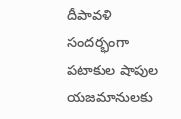దీపావళి సందర్భంగా పటాకుల షాపుల యజమానులకు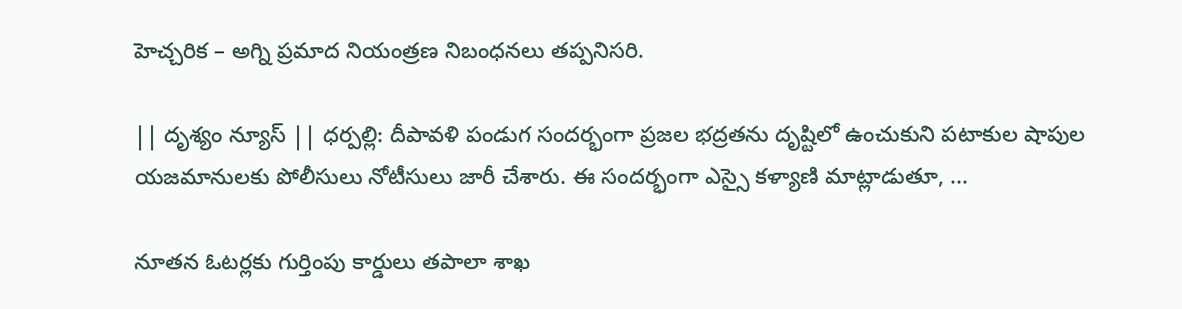హెచ్చరిక – అగ్ని ప్రమాద నియంత్రణ నిబంధనలు తప్పనిసరి.

|| దృశ్యం న్యూస్ || ధర్పల్లి: దీపావళి పండుగ సందర్భంగా ప్రజల భద్రతను దృష్టిలో ఉంచుకుని పటాకుల షాపుల యజమానులకు పోలీసులు నోటీసులు జారీ చేశారు. ఈ సందర్భంగా ఎస్సై కళ్యాణి మాట్లాడుతూ, ...

నూతన ఓటర్లకు గుర్తింపు కార్డులు తపాలా శాఖ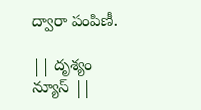ద్వారా పంపిణీ.

|| దృశ్యం న్యూస్ ||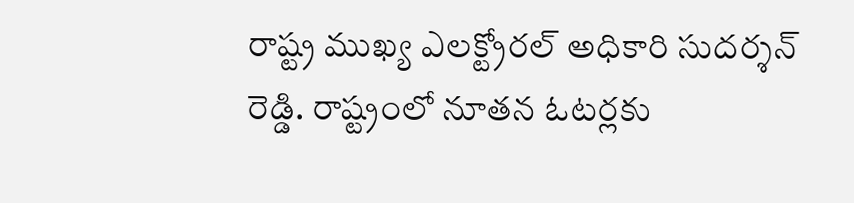రాష్ట్ర ముఖ్య ఎలక్ట్రోరల్ అధికారి సుదర్శన్ రెడ్డి. రాష్ట్రంలో నూతన ఓటర్లకు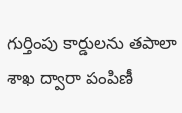గుర్తింపు కార్డులను తపాలా శాఖ ద్వారా పంపిణీ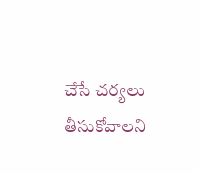చేసే చర్యలు తీసుకోవాలని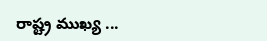రాష్ట్ర ముఖ్య ...